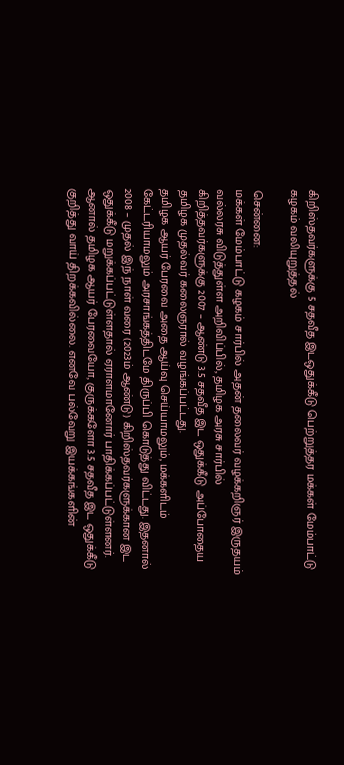கிறிஸ்தவர்களுக்கு 5 சதவீத இடஒதுக்கீடு பெற்றுத்தர மக்கள் மேம்பாட்டு கழகம் வலியுறுத்தல்

சென்னை:
மக்கள் மேம்பாட்டு கழகம் சார்பில் அதன் தலைவர் வழக்கறிஞர் இருதயம் வல்லரசு விடுத்துள்ள அறிவிப்பில், தமிழக அரசு சார்பில் கிறித்தவர்களுக்கு 2007 – ஆண்டு 3.5 சதவீத இட ஒதுக்கீடு அப்போதைய தமிழக முதல்வர் கலைஞரால் வழங்கப்பட்டது.
தமிழக ஆயர் பேரவை அதை ஆய்வு செய்யாமலும், மக்களிடம் கேட்டரியாமலும் அரசாங்கத்திடமே திருப்பி கொடுத்து விட்டது. இதனால் 2008 – முதல் இந் நாள் வரை (2023ம் ஆண்டு) கிறிஸ்தவர்களுக்கான இட ஒதுக்கீடு மறுக்கப்பட்டுள்ளதால் ஏராளமானோர் பாதிக்கப்பட்டுள்ளனர்.
ஆனால் தமிழக ஆயர் பேரவையோ, குருக்களோ 3.5 சதவீத இட ஒதுக்கீடு குறித்து வாய் திறக்கவில்லை. எனவே பல்வேறு இயக்கங்களின்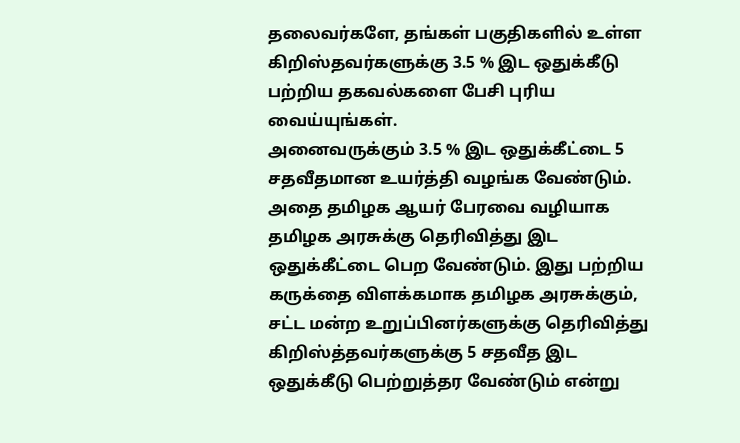தலைவர்களே, தங்கள் பகுதிகளில் உள்ள கிறிஸ்தவர்களுக்கு 3.5 % இட ஒதுக்கீடு பற்றிய தகவல்களை பேசி புரிய வைய்யுங்கள்.
அனைவருக்கும் 3.5 % இட ஒதுக்கீட்டை 5 சதவீதமான உயர்த்தி வழங்க வேண்டும். அதை தமிழக ஆயர் பேரவை வழியாக தமிழக அரசுக்கு தெரிவித்து இட ஒதுக்கீட்டை பெற வேண்டும். இது பற்றிய கருக்தை விளக்கமாக தமிழக அரசுக்கும், சட்ட மன்ற உறுப்பினர்களுக்கு தெரிவித்து கிறிஸ்த்தவர்களுக்கு 5 சதவீத இட ஒதுக்கீடு பெற்றுத்தர வேண்டும் என்று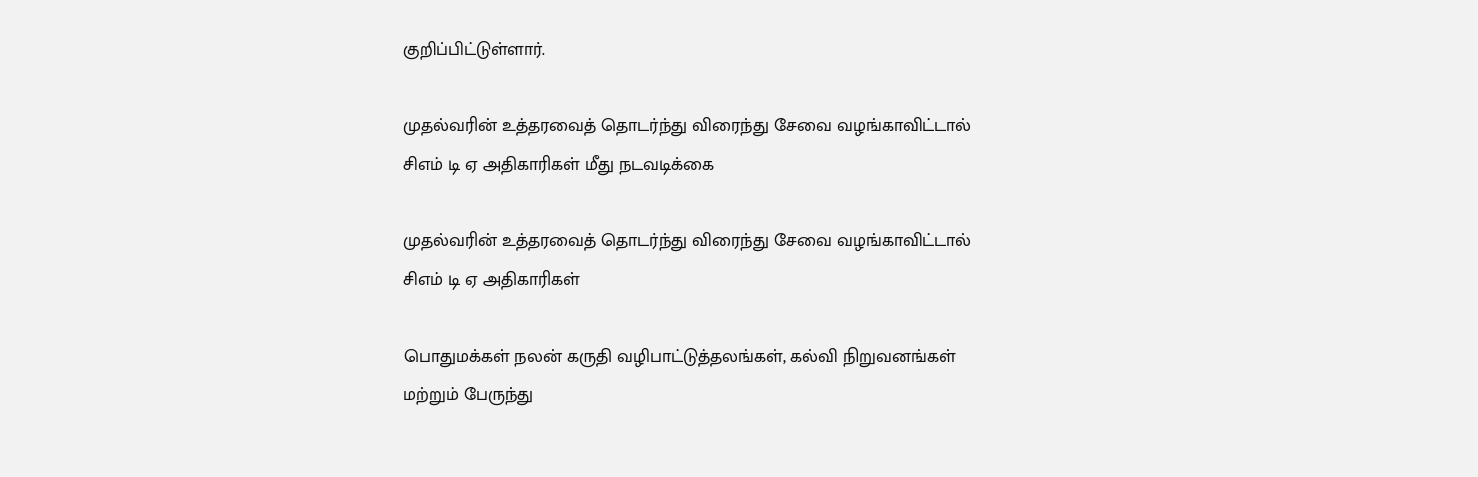குறிப்பிட்டுள்ளார்.

முதல்வரின் உத்தரவைத் தொடர்ந்து விரைந்து சேவை வழங்காவிட்டால் சிஎம் டி ஏ அதிகாரிகள் மீது நடவடிக்கை

முதல்வரின் உத்தரவைத் தொடர்ந்து விரைந்து சேவை வழங்காவிட்டால் சிஎம் டி ஏ அதிகாரிகள்

பொதுமக்கள் நலன் கருதி வழிபாட்டுத்தலங்கள், கல்வி நிறுவனங்கள் மற்றும் பேருந்து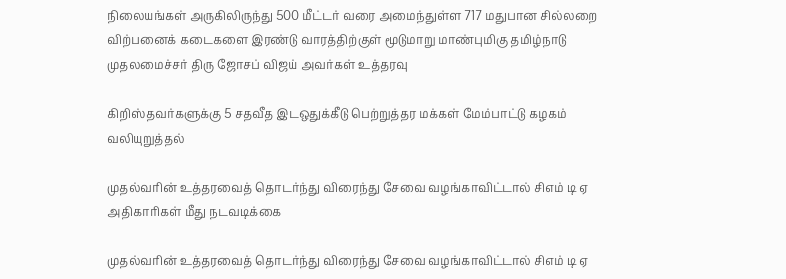நிலையங்கள் அருகிலிருந்து 500 மீட்டர் வரை அமைந்துள்ள 717 மதுபான சில்லறை விற்பனைக் கடைகளை இரண்டு வாரத்திற்குள் மூடுமாறு மாண்புமிகு தமிழ்நாடு முதலமைச்சர் திரு ஜோசப் விஜய் அவர்கள் உத்தரவு

கிறிஸ்தவர்களுக்கு 5 சதவீத இடஒதுக்கீடு பெற்றுத்தர மக்கள் மேம்பாட்டு கழகம் வலியுறுத்தல்

முதல்வரின் உத்தரவைத் தொடர்ந்து விரைந்து சேவை வழங்காவிட்டால் சிஎம் டி ஏ அதிகாரிகள் மீது நடவடிக்கை

முதல்வரின் உத்தரவைத் தொடர்ந்து விரைந்து சேவை வழங்காவிட்டால் சிஎம் டி ஏ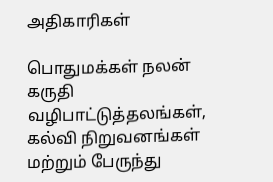அதிகாரிகள்

பொதுமக்கள் நலன் கருதி வழிபாட்டுத்தலங்கள், கல்வி நிறுவனங்கள் மற்றும் பேருந்து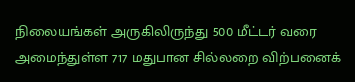நிலையங்கள் அருகிலிருந்து 500 மீட்டர் வரை அமைந்துள்ள 717 மதுபான சில்லறை விற்பனைக்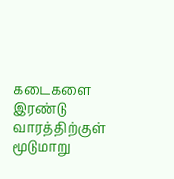கடைகளை இரண்டு வாரத்திற்குள் மூடுமாறு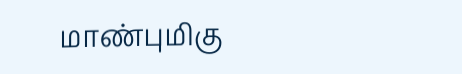மாண்புமிகு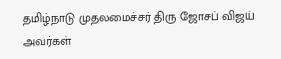தமிழ்நாடு முதலமைச்சர் திரு ஜோசப் விஜய் அவர்கள்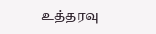உத்தரவு